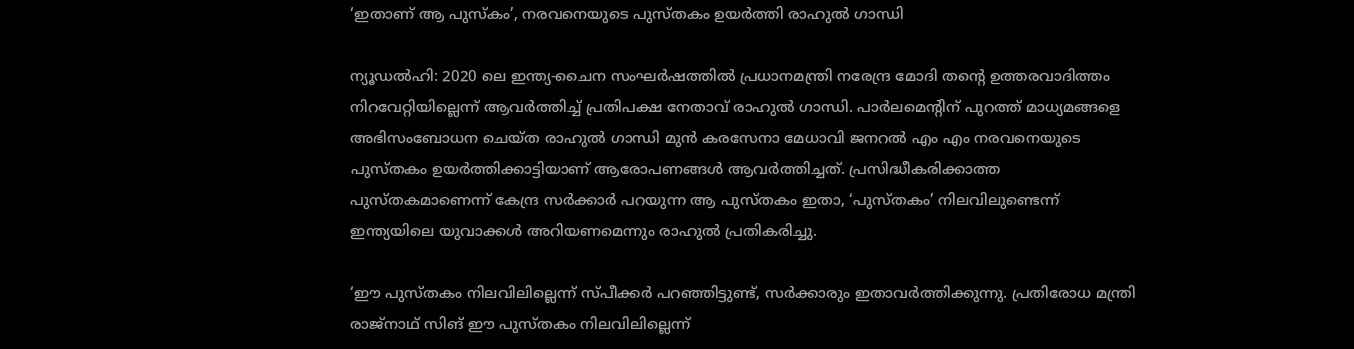‘ഇതാണ് ആ പുസ്‌കം’, നരവനെയുടെ പുസ്തകം ഉയര്‍ത്തി രാഹുല്‍ ഗാന്ധി

ന്യൂഡല്‍ഹി: 2020 ലെ ഇന്ത്യ-ചൈന സംഘര്‍ഷത്തില്‍ പ്രധാനമന്ത്രി നരേന്ദ്ര മോദി തന്റെ ഉത്തരവാദിത്തം നിറവേറ്റിയില്ലെന്ന് ആവര്‍ത്തിച്ച് പ്രതിപക്ഷ നേതാവ് രാഹുല്‍ ഗാന്ധി. പാര്‍ലമെന്റിന് പുറത്ത് മാധ്യമങ്ങളെ അഭിസംബോധന ചെയ്ത രാഹുല്‍ ഗാന്ധി മുന്‍ കരസേനാ മേധാവി ജനറല്‍ എം എം നരവനെയുടെ പുസ്തകം ഉയര്‍ത്തിക്കാട്ടിയാണ് ആരോപണങ്ങള്‍ ആവര്‍ത്തിച്ചത്. പ്രസിദ്ധീകരിക്കാത്ത പുസ്തകമാണെന്ന് കേന്ദ്ര സര്‍ക്കാര്‍ പറയുന്ന ആ പുസ്തകം ഇതാ, ‘പുസ്തകം’ നിലവിലുണ്ടെന്ന് ഇന്ത്യയിലെ യുവാക്കള്‍ അറിയണമെന്നും രാഹുല്‍ പ്രതികരിച്ചു.

‘ഈ പുസ്തകം നിലവിലില്ലെന്ന് സ്പീക്കര്‍ പറഞ്ഞിട്ടുണ്ട്, സര്‍ക്കാരും ഇതാവര്‍ത്തിക്കുന്നു. പ്രതിരോധ മന്ത്രി രാജ്നാഥ് സിങ് ഈ പുസ്തകം നിലവിലില്ലെന്ന്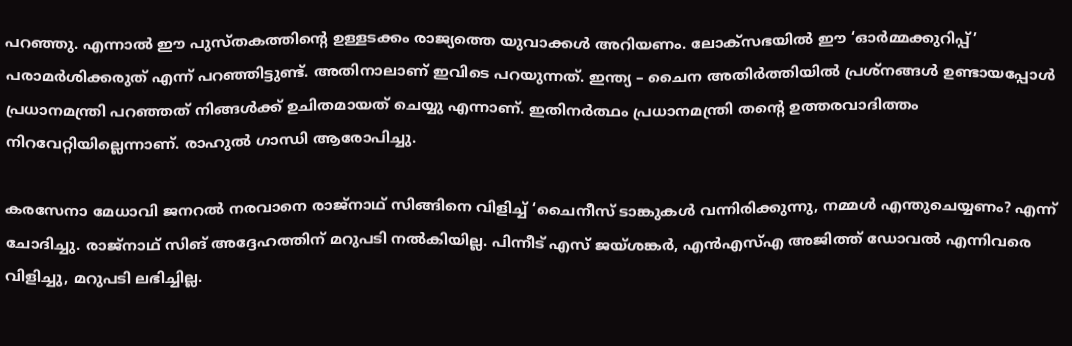പറഞ്ഞു. എന്നാല്‍ ഈ പുസ്തകത്തിന്റെ ഉള്ളടക്കം രാജ്യത്തെ യുവാക്കള്‍ അറിയണം. ലോക്‌സഭയില്‍ ഈ ‘ഓര്‍മ്മക്കുറിപ്പ്’ പരാമര്‍ശിക്കരുത് എന്ന് പറഞ്ഞിട്ടുണ്ട്. അതിനാലാണ് ഇവിടെ പറയുന്നത്. ഇന്ത്യ – ചൈന അതിര്‍ത്തിയില്‍ പ്രശ്‌നങ്ങള്‍ ഉണ്ടായപ്പോള്‍ പ്രധാനമന്ത്രി പറഞ്ഞത് നിങ്ങള്‍ക്ക് ഉചിതമായത് ചെയ്യു എന്നാണ്. ഇതിനര്‍ത്ഥം പ്രധാനമന്ത്രി തന്റെ ഉത്തരവാദിത്തം നിറവേറ്റിയില്ലെന്നാണ്. രാഹുല്‍ ഗാന്ധി ആരോപിച്ചു.

കരസേനാ മേധാവി ജനറല്‍ നരവാനെ രാജ്നാഥ് സിങ്ങിനെ വിളിച്ച് ‘ചൈനീസ് ടാങ്കുകള്‍ വന്നിരിക്കുന്നു, നമ്മള്‍ എന്തുചെയ്യണം? എന്ന് ചോദിച്ചു. രാജ്നാഥ് സിങ് അദ്ദേഹത്തിന് മറുപടി നല്‍കിയില്ല. പിന്നീട് എസ് ജയ്ശങ്കര്‍, എന്‍എസ്എ അജിത്ത് ഡോവല്‍ എന്നിവരെ വിളിച്ചു, മറുപടി ലഭിച്ചില്ല.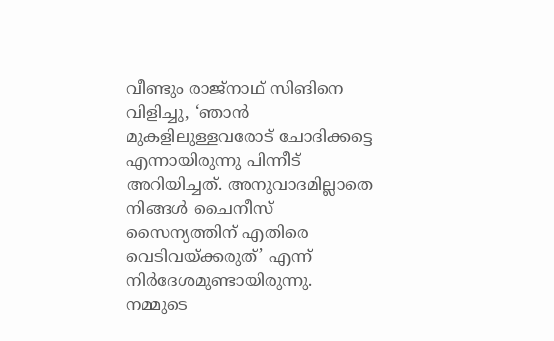വീണ്ടും രാജ്നാഥ് സിങിനെ വിളിച്ചു, ‘ഞാന്‍ മുകളിലുള്ളവരോട് ചോദിക്കട്ടെ എന്നായിരുന്നു പിന്നീട് അറിയിച്ചത്. അനുവാദമില്ലാതെ നിങ്ങള്‍ ചൈനീസ് സൈന്യത്തിന് എതിരെ വെടിവയ്ക്കരുത്’ എന്ന് നിര്‍ദേശമുണ്ടായിരുന്നു. നമ്മുടെ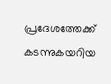പ്രദേശത്തേക്ക് കടന്നുകയറിയ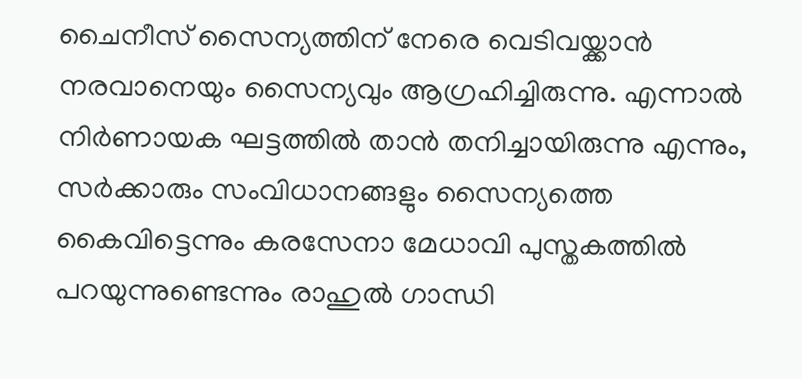ചൈനീസ് സൈന്യത്തിന് നേരെ വെടിവയ്ക്കാന്‍ നരവാനെയും സൈന്യവും ആഗ്രഹിച്ചിരുന്നു. എന്നാല്‍ നിര്‍ണായക ഘട്ടത്തില്‍ താന്‍ തനിച്ചായിരുന്നു എന്നും, സര്‍ക്കാരും സംവിധാനങ്ങളും സൈന്യത്തെ കൈവിട്ടെന്നും കരസേനാ മേധാവി പുസ്തകത്തില്‍ പറയുന്നുണ്ടെന്നും രാഹുല്‍ ഗാന്ധി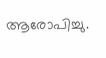ആരോപിച്ചു.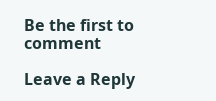Be the first to comment

Leave a Reply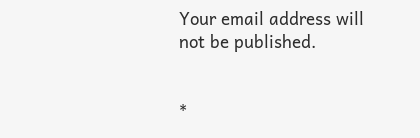Your email address will not be published.


*